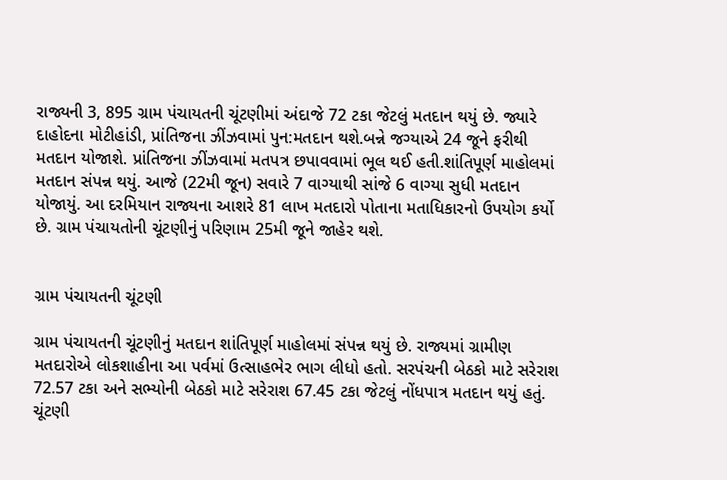રાજ્યની 3, 895 ગ્રામ પંચાયતની ચૂંટણીમાં અંદાજે 72 ટકા જેટલું મતદાન થયું છે. જ્યારે દાહોદના મોટીહાંડી, પ્રાંતિજના ઝીંઝવામાં પુન:મતદાન થશે.બન્ને જગ્યાએ 24 જૂને ફરીથી મતદાન યોજાશે. પ્રાંતિજના ઝીંઝવામાં મતપત્ર છપાવવામાં ભૂલ થઈ હતી.શાંતિપૂર્ણ માહોલમાં મતદાન સંપન્ન થયું. આજે (22મી જૂન) સવારે 7 વાગ્યાથી સાંજે 6 વાગ્યા સુધી મતદાન યોજાયું. આ દરમિયાન રાજ્યના આશરે 81 લાખ મતદારો પોતાના મતાધિકારનો ઉપયોગ કર્યો છે. ગ્રામ પંચાયતોની ચૂંટણીનું પરિણામ 25મી જૂને જાહેર થશે.


ગ્રામ પંચાયતની ચૂંટણી

ગ્રામ પંચાયતની ચૂંટણીનું મતદાન શાંતિપૂર્ણ માહોલમાં સંપન્ન થયું છે. રાજ્યમાં ગ્રામીણ મતદારોએ લોકશાહીના આ પર્વમાં ઉત્સાહભેર ભાગ લીધો હતો. સરપંચની બેઠકો માટે સરેરાશ 72.57 ટકા અને સભ્યોની બેઠકો માટે સરેરાશ 67.45 ટકા જેટલું નોંધપાત્ર મતદાન થયું હતું. ચૂંટણી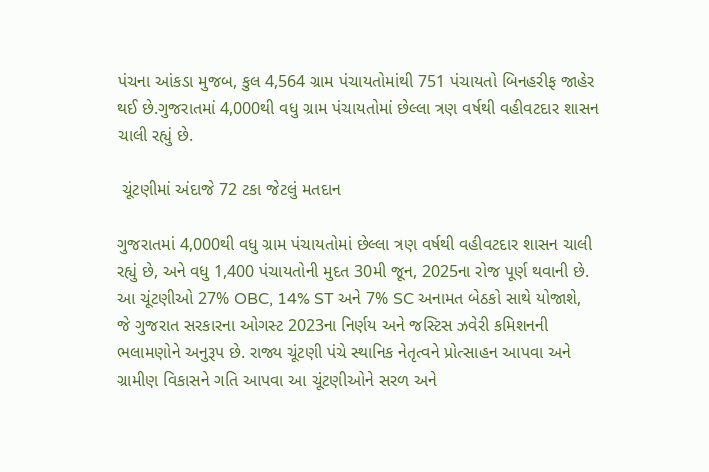પંચના આંકડા મુજબ, કુલ 4,564 ગ્રામ પંચાયતોમાંથી 751 પંચાયતો બિનહરીફ જાહેર થઈ છે.ગુજરાતમાં 4,000થી વધુ ગ્રામ પંચાયતોમાં છેલ્લા ત્રણ વર્ષથી વહીવટદાર શાસન ચાલી રહ્યું છે.

 ચૂંટણીમાં અંદાજે 72 ટકા જેટલું મતદાન

ગુજરાતમાં 4,000થી વધુ ગ્રામ પંચાયતોમાં છેલ્લા ત્રણ વર્ષથી વહીવટદાર શાસન ચાલી રહ્યું છે, અને વધુ 1,400 પંચાયતોની મુદત 30મી જૂન, 2025ના રોજ પૂર્ણ થવાની છે. આ ચૂંટણીઓ 27% OBC, 14% ST અને 7% SC અનામત બેઠકો સાથે યોજાશે, જે ગુજરાત સરકારના ઓગસ્ટ 2023ના નિર્ણય અને જસ્ટિસ ઝવેરી કમિશનની ભલામણોને અનુરૂપ છે. રાજ્ય ચૂંટણી પંચે સ્થાનિક નેતૃત્વને પ્રોત્સાહન આપવા અને ગ્રામીણ વિકાસને ગતિ આપવા આ ચૂંટણીઓને સરળ અને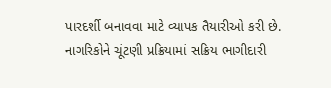પારદર્શી બનાવવા માટે વ્યાપક તૈયારીઓ કરી છે. નાગરિકોને ચૂંટણી પ્રક્રિયામાં સક્રિય ભાગીદારી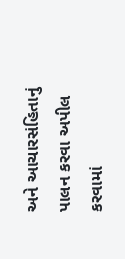અને આચારસંહિતાનું પાલન કરવા અપીલ કરવામાં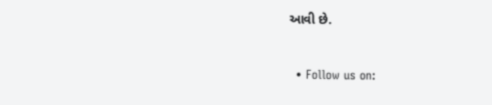આવી છે.


  • Follow us on: